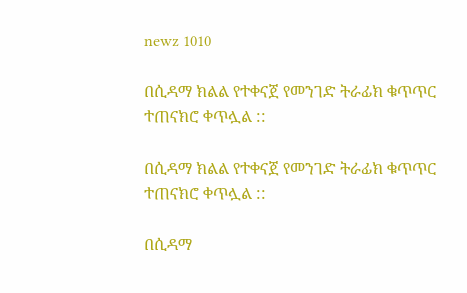newz 1010

በሲዳማ ክልል የተቀናጀ የመንገድ ትራፊክ ቁጥጥር ተጠናክሮ ቀጥሏል ::

በሲዳማ ክልል የተቀናጀ የመንገድ ትራፊክ ቁጥጥር ተጠናክሮ ቀጥሏል ::

በሲዳማ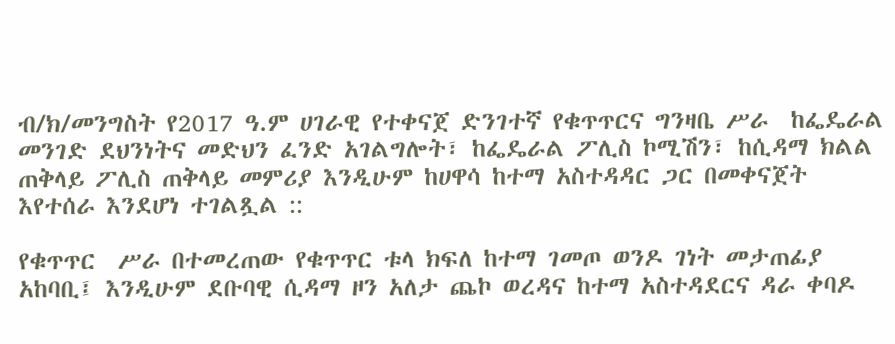ብ/ክ/መንግስት የ2017 ዓ.ም ሀገራዊ የተቀናጀ ድንገተኛ የቁጥጥርና ግንዛቤ ሥራ  ከፌዴራል መንገድ ደህንነትና መድህን ፈንድ አገልግሎት፣ ከፌዴራል ፖሊስ ኮሚሽን፣ ከሲዳማ ክልል  ጠቅላይ ፖሊስ ጠቅላይ መምሪያ እንዲሁም ከሀዋሳ ከተማ አስተዳዳር ጋር በመቀናጀት እየተሰራ እንደሆነ ተገልጿል ::

የቁጥጥር  ሥራ በተመረጠው የቁጥጥር ቱላ ክፍለ ከተማ ገመጦ ወንዶ ገነት መታጠፊያ  አከባቢ፤ እንዲሁም ደቡባዊ ሲዳማ ዞን አለታ ጨኮ ወረዳና ከተማ አስተዳደርና ዳራ ቀባዶ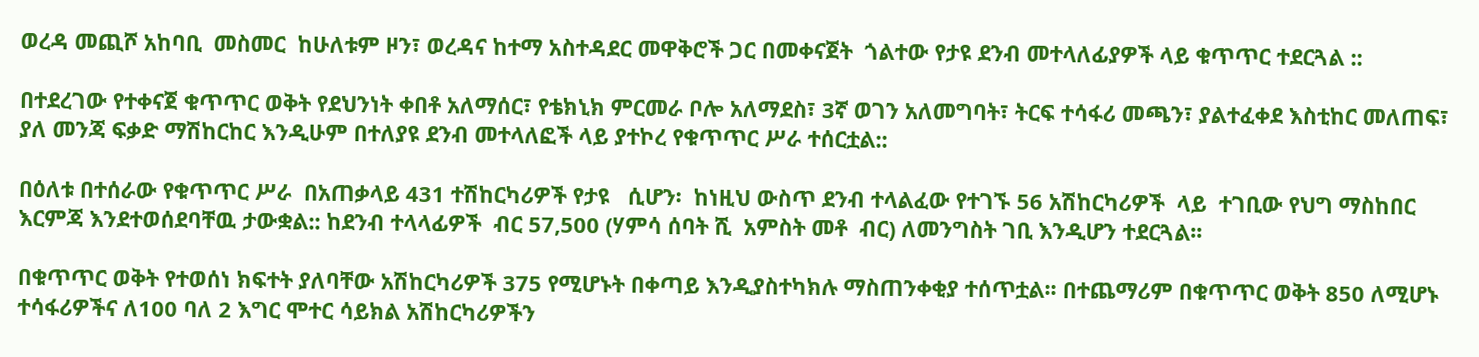ወረዳ መጪሾ አከባቢ  መስመር  ከሁለቱም ዞን፣ ወረዳና ከተማ አስተዳደር መዋቅሮች ጋር በመቀናጀት  ጎልተው የታዩ ደንብ መተላለፊያዎች ላይ ቁጥጥር ተደርጓል ::

በተደረገው የተቀናጀ ቁጥጥር ወቅት የደህንነት ቀበቶ አለማሰር፣ የቴክኒክ ምርመራ ቦሎ አለማደስ፣ 3ኛ ወገን አለመግባት፣ ትርፍ ተሳፋሪ መጫን፣ ያልተፈቀደ እስቲከር መለጠፍ፣ ያለ መንጃ ፍቃድ ማሽከርከር እንዲሁም በተለያዩ ደንብ መተላለፎች ላይ ያተኮረ የቁጥጥር ሥራ ተሰርቷል::

በዕለቱ በተሰራው የቁጥጥር ሥራ  በአጠቃላይ 431 ተሽከርካሪዎች የታዩ   ሲሆን፡  ከነዚህ ውስጥ ደንብ ተላልፈው የተገኙ 56 አሽከርካሪዎች  ላይ  ተገቢው የህግ ማስከበር እርምጃ እንደተወሰደባቸዉ ታውቋል:: ከደንብ ተላላፊዎች  ብር 57,500 (ሃምሳ ሰባት ሺ  አምስት መቶ  ብር) ለመንግስት ገቢ እንዲሆን ተደርጓል፡፡

በቁጥጥር ወቅት የተወሰነ ክፍተት ያለባቸው አሽከርካሪዎች 375 የሚሆኑት በቀጣይ እንዲያስተካክሉ ማስጠንቀቂያ ተሰጥቷል፡፡ በተጨማሪም በቁጥጥር ወቅት 850 ለሚሆኑ ተሳፋሪዎችና ለ100 ባለ 2 እግር ሞተር ሳይክል አሽከርካሪዎችን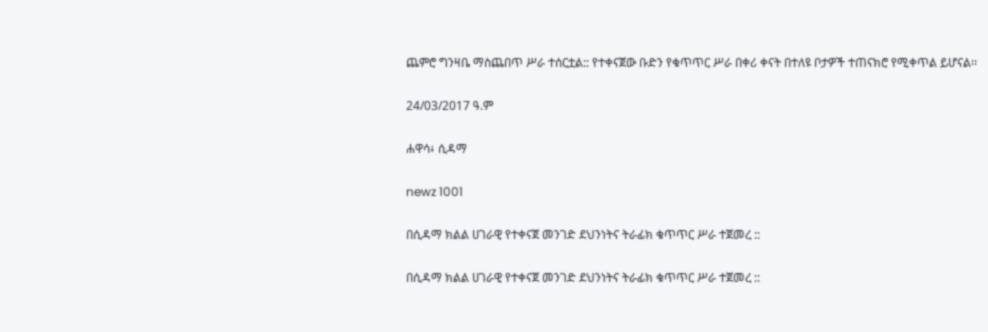ጨምሮ ግንዛቤ ማስጨበጥ ሥራ ተሰርቷል:: የተቀናጀው ቡድን የቁጥጥር ሥራ በቀሪ ቀናት በተለዩ ቦታዎች ተጠናክሮ የሚቀጥል ይሆናል፡፡

24/03/2017 ዓ.ም

ሐዋሳ፥ ሲዳማ

newz 1001

በሲዳማ ክልል ሀገራዊ የተቀናጀ መንገድ ደህንነትና ትራፊክ ቁጥጥር ሥራ ተጀመረ ::

በሲዳማ ክልል ሀገራዊ የተቀናጀ መንገድ ደህንነትና ትራፊክ ቁጥጥር ሥራ ተጀመረ ::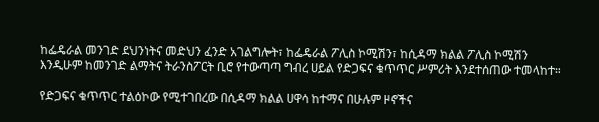ከፌዴራል መንገድ ደህንነትና መድህን ፈንድ አገልግሎት፣ ከፌዴራል ፖሊስ ኮሚሽን፣ ከሲዳማ ክልል ፖሊስ ኮሚሽን እንዲሁም ከመንገድ ልማትና ትራንስፖርት ቢሮ የተውጣጣ ግብረ ሀይል የድጋፍና ቁጥጥር ሥምሪት እንደተሰጠው ተመላከተ።

የድጋፍና ቁጥጥር ተልዕኮው የሚተገበረው በሲዳማ ክልል ሀዋሳ ከተማና በሁሉም ዞኖችና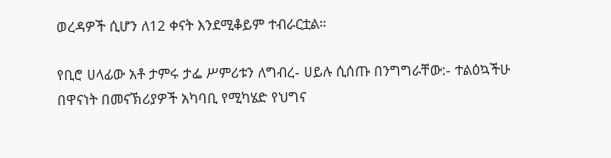ወረዳዎች ሲሆን ለ12 ቀናት እንደሚቆይም ተብራርቷል።

የቢሮ ሀላፊው አቶ ታምሩ ታፌ ሥምሪቱን ለግብረ- ሀይሉ ሲሰጡ በንግግራቸው:- ተልዕኳችሁ በዋናነት በመናኽሪያዎች አካባቢ የሚካሄድ የህግና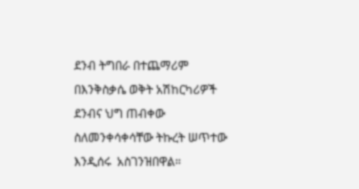ደንብ ትግበራ በተጨማሪም በእንቅስቃሴ ወቅት አሽከርካሪዎች ደንብና ህግ ጠብቀው ስለመንቀሳቀሳቸው ትኩረት ሠጥተው እንዲሰሩ  አስገንዝበዋል።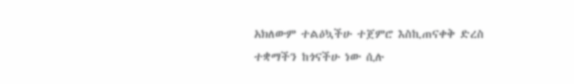አክለውም ተልዕኳችሁ ተጀምሮ እስኪጠናቀቅ ድረስ ተቋማችን ከጎናችሁ ነው ሲሉ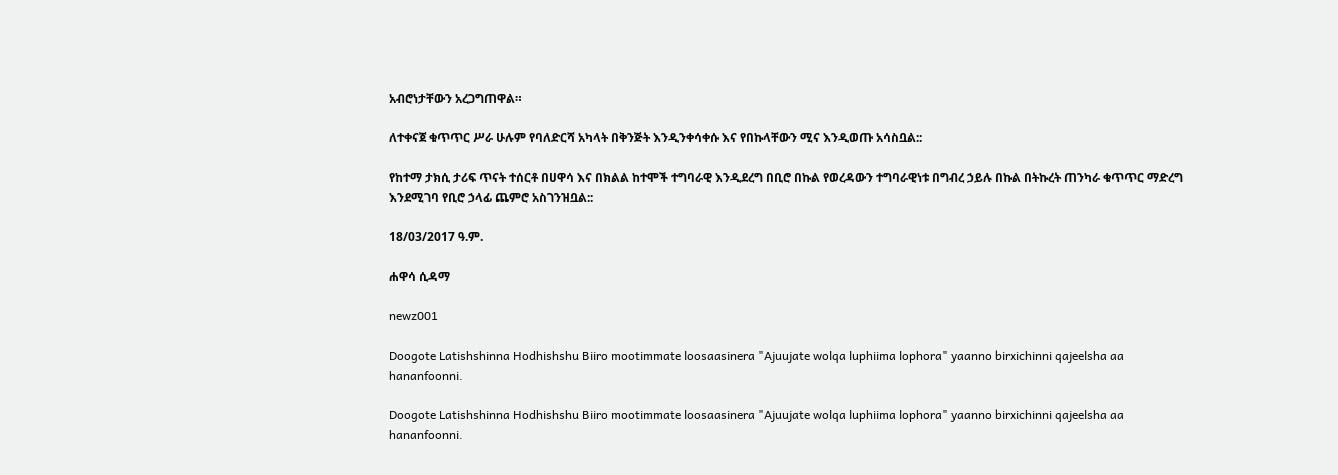አብሮነታቸውን አረጋግጠዋል።

ለተቀናጀ ቁጥጥር ሥራ ሁሉም የባለድርሻ አካላት በቅንጅት እንዲንቀሳቀሱ እና የበኩላቸውን ሚና እንዲወጡ አሳስቧል::

የከተማ ታክሲ ታሪፍ ጥናት ተሰርቶ በሀዋሳ እና በክልል ከተሞች ተግባራዊ እንዲደረግ በቢሮ በኩል የወረዳውን ተግባራዊነቱ በግብረ ኃይሉ በኩል በትኩረት ጠንካራ ቁጥጥር ማድረግ እንደሚገባ የቢሮ ኃላፊ ጨምሮ አስገንዝቧል::

18/03/2017 ዓ.ም.

ሐዋሳ ሲዳማ

newz001

Doogote Latishshinna Hodhishshu Biiro mootimmate loosaasinera "Ajuujate wolqa luphiima lophora" yaanno birxichinni qajeelsha aa hananfoonni.

Doogote Latishshinna Hodhishshu Biiro mootimmate loosaasinera "Ajuujate wolqa luphiima lophora" yaanno birxichinni qajeelsha aa hananfoonni.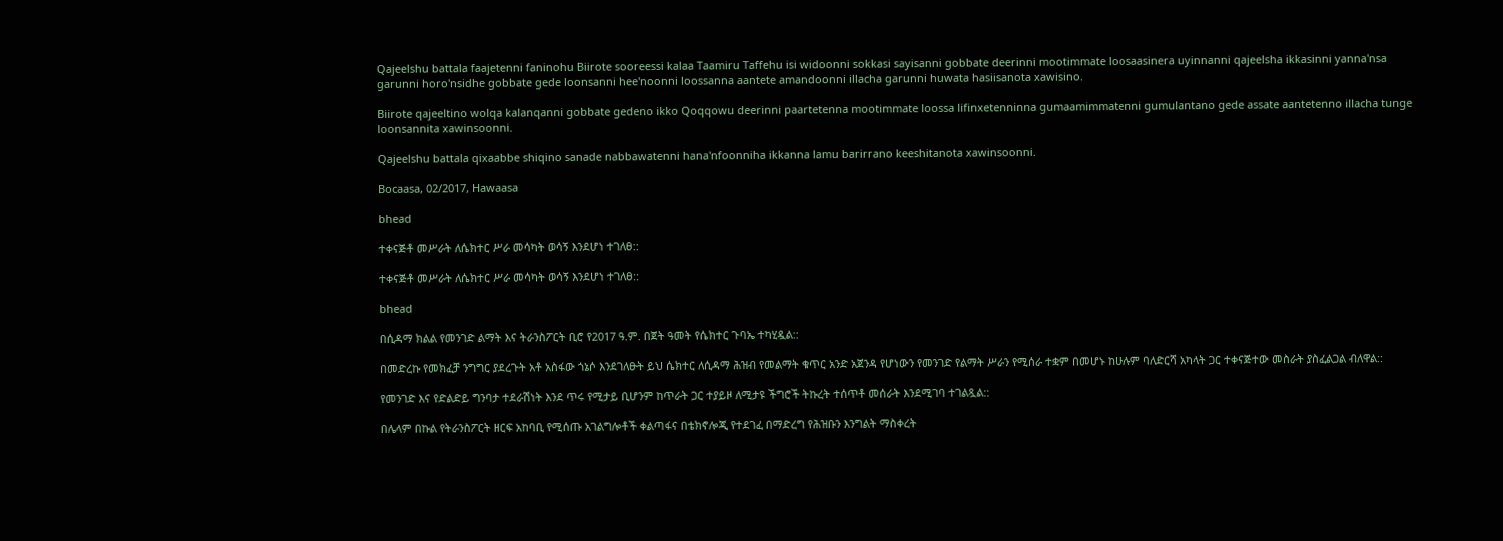Qajeelshu battala faajetenni faninohu Biirote sooreessi kalaa Taamiru Taffehu isi widoonni sokkasi sayisanni gobbate deerinni mootimmate loosaasinera uyinnanni qajeelsha ikkasinni yanna'nsa garunni horo'nsidhe gobbate gede loonsanni hee'noonni loossanna aantete amandoonni illacha garunni huwata hasiisanota xawisino.

Biirote qajeeltino wolqa kalanqanni gobbate gedeno ikko Qoqqowu deerinni paartetenna mootimmate loossa lifinxetenninna gumaamimmatenni gumulantano gede assate aantetenno illacha tunge loonsannita xawinsoonni.

Qajeelshu battala qixaabbe shiqino sanade nabbawatenni hana'nfoonniha ikkanna lamu barirrano keeshitanota xawinsoonni.

Bocaasa, 02/2017, Hawaasa

bhead

ተቀናጅቶ መሥራት ለሴክተር ሥራ መሳካት ወሳኝ እንደሆነ ተገለፀ::

ተቀናጅቶ መሥራት ለሴክተር ሥራ መሳካት ወሳኝ እንደሆነ ተገለፀ::

bhead

በሲዳማ ክልል የመንገድ ልማት እና ትራንስፖርት ቢሮ የ2017 ዓ.ም. በጀት ዓመት የሴክተር ጉባኤ ተካሂዷል::

በመድረኩ የመክፈቻ ንግግር ያደረጉት አቶ አስፋው ጎኔሶ እንደገለፁት ይህ ሴክተር ለሲዳማ ሕዝብ የመልማት ቁጥር አንድ አጀንዳ የሆነውን የመንገድ የልማት ሥራን የሚሰራ ተቋም በመሆኑ ከሁሉም ባለድርሻ አካላት ጋር ተቀናጅተው መስራት ያስፈልጋል ብለዋል::

የመንገድ እና የድልድይ ግንባታ ተደራሽነት እንደ ጥሩ የሚታይ ቢሆንም ከጥራት ጋር ተያይዞ ለሚታዩ ችግሮች ትኩረት ተሰጥቶ መሰራት እንደሚገባ ተገልጿል::

በሌላም በኩል የትራንስፖርት ዘርፍ አከባቢ የሚሰጡ አገልግሎቶች ቀልጣፋና በቴክኖሎጂ የተደገፈ በማድረግ የሕዝቡን እንግልት ማስቀረት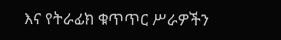እና የትራፊክ ቁጥጥር ሥራዎችን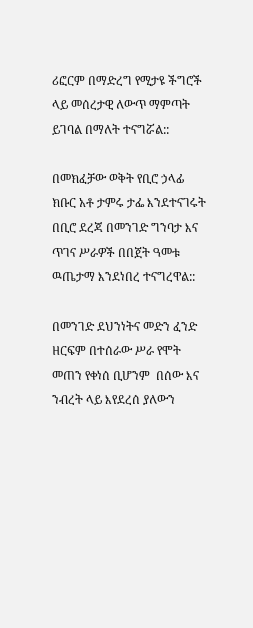ሪፎርም በማድረግ የሚታዩ ችግሮች ላይ መሰረታዊ ለውጥ ማምጣት ይገባል በማለት ተናግሯል::

በመክፈቻው ወቅት የቢሮ ኃላፊ ክቡር አቶ ታምሩ ታፌ እንደተናገሩት በቢሮ ደረጃ በመንገድ ግንባታ እና ጥገና ሥራዎች በበጀት ዓመቱ ዉጤታማ እንደነበረ ተናግረዋል::

በመንገድ ደህንነትና መድን ፈንድ ዘርፍም በተሰራው ሥራ የሞት መጠን የቀነሰ ቢሆንም  በሰው እና ንብረት ላይ እየደረሰ ያለውን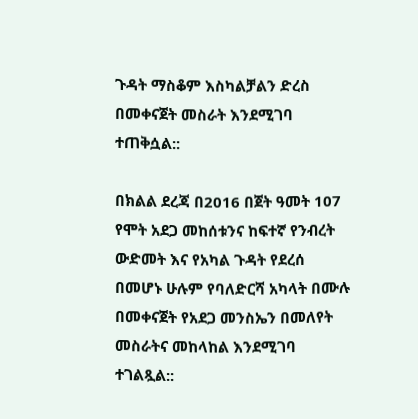ጉዳት ማስቆም እስካልቻልን ድረስ በመቀናጀት መስራት እንደሚገባ ተጠቅሷል::

በክልል ደረጃ በ2016 በጀት ዓመት 107  የሞት አደጋ መከሰቱንና ከፍተኛ የንብረት ውድመት እና የአካል ጉዳት የደረሰ በመሆኑ ሁሉም የባለድርሻ አካላት በሙሉ  በመቀናጀት የአደጋ መንስኤን በመለየት መስራትና መከላከል እንደሚገባ ተገልጿል::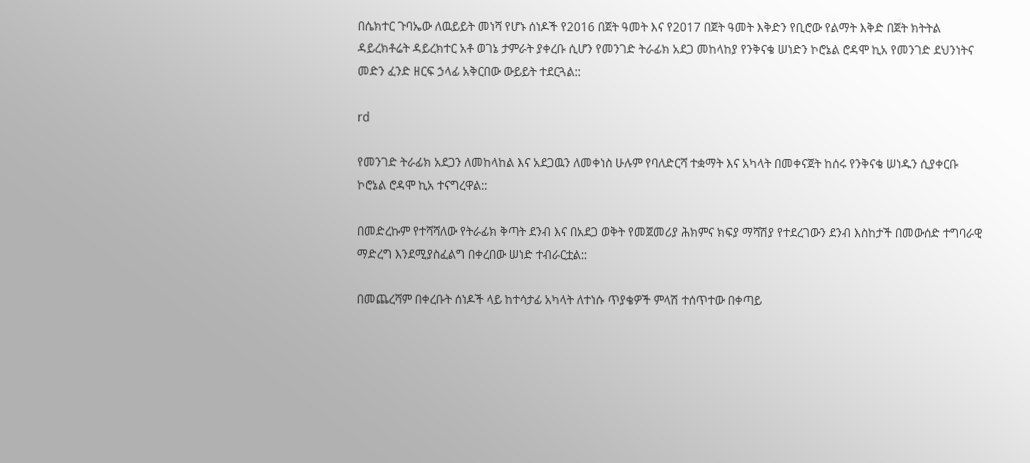በሴክተር ጉባኤው ለዉይይት መነሻ የሆኑ ሰነዶች የ2016 በጀት ዓመት እና የ2017 በጀት ዓመት እቅድን የቢሮው የልማት እቅድ በጀት ክትትል ዳይረክቶሬት ዳይረክተር አቶ ወገኔ ታምራት ያቀረቡ ሲሆን የመንገድ ትራፊክ አደጋ መከላከያ የንቅናቄ ሠነድን ኮሮኔል ሮዳሞ ኪአ የመንገድ ደህንነትና መድን ፈንድ ዘርፍ ኃላፊ አቅርበው ውይይት ተደርጓል::

rd

የመንገድ ትራፊክ አደጋን ለመከላከል እና አደጋዉን ለመቀነስ ሁሉም የባለድርሻ ተቋማት እና አካላት በመቀናጀት ከሰሩ የንቅናቄ ሠነዱን ሲያቀርቡ ኮሮኔል ሮዳሞ ኪአ ተናግረዋል::

በመድረኩም የተሻሻለው የትራፊክ ቅጣት ደንብ እና በአደጋ ወቅት የመጀመሪያ ሕክምና ክፍያ ማሻሽያ የተደረገውን ደንብ እስከታች በመውሰድ ተግባራዊ ማድረግ እንደሚያስፈልግ በቀረበው ሠነድ ተብራርቷል::

በመጨረሻም በቀረቡት ሰነዶች ላይ ከተሳታፊ አካላት ለተነሱ ጥያቄዎች ምላሽ ተሰጥተው በቀጣይ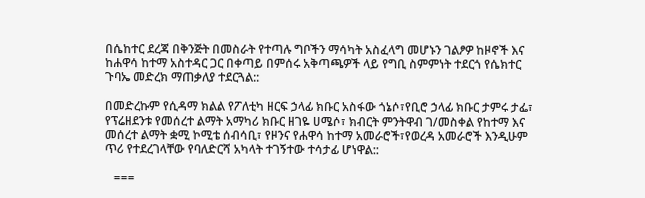በሴከተር ደረጃ በቅንጅት በመስራት የተጣሉ ግቦችን ማሳካት አስፈላግ መሆኑን ገልፆዎ ከዞኖች እና ከሐዋሳ ከተማ አስተዳር ጋር በቀጣይ በምሰሩ አቅጣጫዎች ላይ የግቢ ስምምነት ተደርጎ የሴክተር ጉባኤ መድረክ ማጠቃለያ ተደርጓል::

በመድረኩም የሲዳማ ክልል የፖለቲካ ዘርፍ ኃላፊ ክቡር አስፋው ጎኔሶ፣የቢሮ ኃላፊ ክቡር ታምሩ ታፌ፣ የፕሬዘደንቱ የመሰረተ ልማት አማካሪ ክቡር ዘገዬ ሀሜሶ፣ ክብርት ምንትዋብ ገ/መስቀል የከተማ እና መሰረተ ልማት ቋሚ ኮሚቴ ሰብሳቢ፣ የዞንና የሐዋሳ ከተማ አመራሮች፣የወረዳ አመራሮች እንዲሁም ጥሪ የተደረገላቸው የባለድርሻ አካላት ተገኝተው ተሳታፊ ሆነዋል::

   ===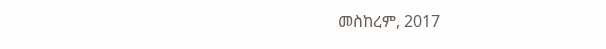መስከረም, 2017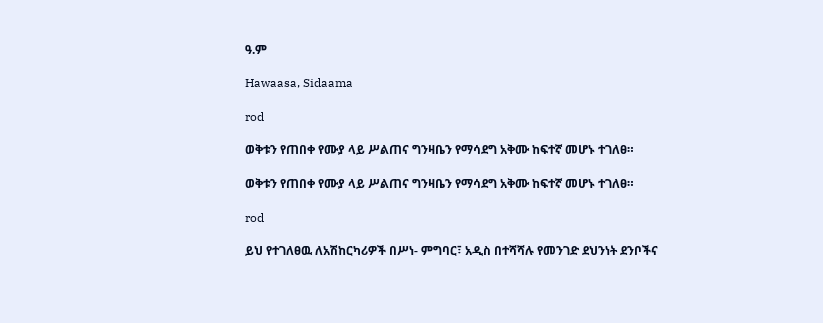ዓ.ም

Hawaasa, Sidaama

rod

ወቅቱን የጠበቀ የሙያ ላይ ሥልጠና ግንዛቤን የማሳደግ አቅሙ ከፍተኛ መሆኑ ተገለፀ።

ወቅቱን የጠበቀ የሙያ ላይ ሥልጠና ግንዛቤን የማሳደግ አቅሙ ከፍተኛ መሆኑ ተገለፀ።

rod

ይህ የተገለፀዉ ለአሽከርካሪዎች በሥነ- ምግባር፣ አዲስ በተሻሻሉ የመንገድ ደህንነት ደንቦችና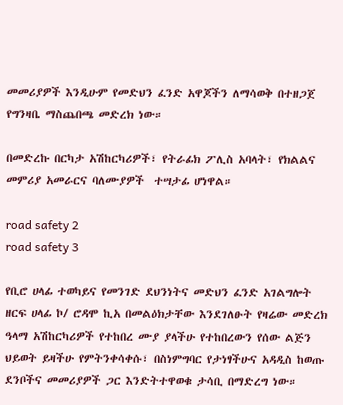መመሪያዎች እንዲሁም የመድህን ፈንድ አዋጆችን ለማሳወቅ በተዘጋጀ የግንዛቤ ማስጨበጫ መድረክ ነው።

በመድረኩ በርካታ አሽከርካሪዎች፣ የትራፊክ ፖሊስ አባላት፣ የክልልና መምሪያ አመራርና ባለሙያዎች  ተሣታፊ ሆነዋል።

road safety 2
road safety 3

የቢሮ ሀላፊ ተወካይና የመንገድ ደህንነትና መድህን ፈንድ አገልግሎት ዘርፍ ሀላፊ ኮ/ ሮዳሞ ኪአ በመልዕክታቸው እንደገለፁት የዛሬው መድረክ ዓላማ አሽከርካሪዎች የተከበረ ሙያ ያላችሁ የተከበረውን የሰው ልጅን ህይወት ይዛችሁ የምትንቀሳቀሱ፣ በስነምግባር የታነፃችሁና አዳዲስ ከወጡ ደንቦችና መመሪያዎች ጋር እንድትተዋወቁ ታሳቢ በማድረግ ነው።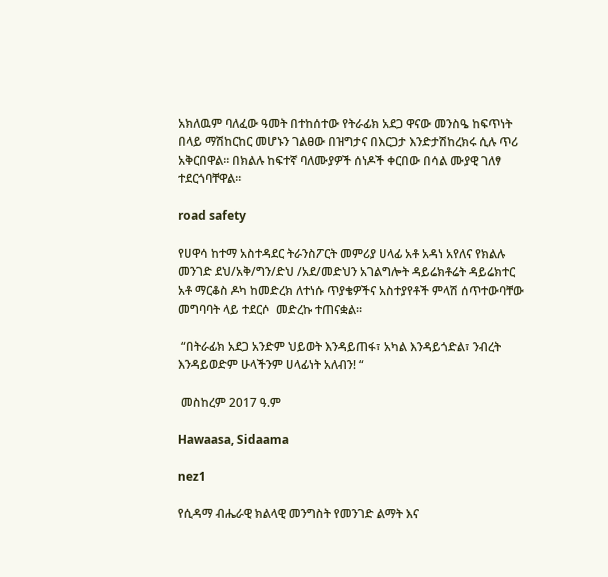አክለዉም ባለፈው ዓመት በተከሰተው የትራፊክ አደጋ ዋናው መንስዔ ከፍጥነት በላይ ማሽከርከር መሆኑን ገልፀው በዝግታና በእርጋታ እንድታሽከረክሩ ሲሉ ጥሪ አቅርበዋል። በክልሉ ከፍተኛ ባለሙያዎች ሰነዶች ቀርበው በሳል ሙያዊ ገለፃ ተደርጎባቸዋል።

road safety

የሀዋሳ ከተማ አስተዳደር ትራንስፖርት መምሪያ ሀላፊ አቶ አዳነ አየለና የክልሉ መንገድ ደህ/አቅ/ግን/ድህ /አደ/መድህን አገልግሎት ዳይሬክቶሬት ዳይሬክተር አቶ ማርቆስ ዶካ ከመድረክ ለተነሱ ጥያቄዎችና አስተያየቶች ምላሽ ሰጥተውባቸው መግባባት ላይ ተደርሶ  መድረኩ ተጠናቋል።

 “በትራፊክ አደጋ አንድም ህይወት እንዳይጠፋ፣ አካል እንዳይጎድል፣ ንብረት እንዳይወድም ሁላችንም ሀላፊነት አለብን! “

 መስከረም 2017 ዓ.ም

Hawaasa, Sidaama

nez1

የሲዳማ ብሔራዊ ክልላዊ መንግስት የመንገድ ልማት እና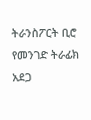ትራንስፖርት ቢሮ የመንገድ ትራፊክ አደጋ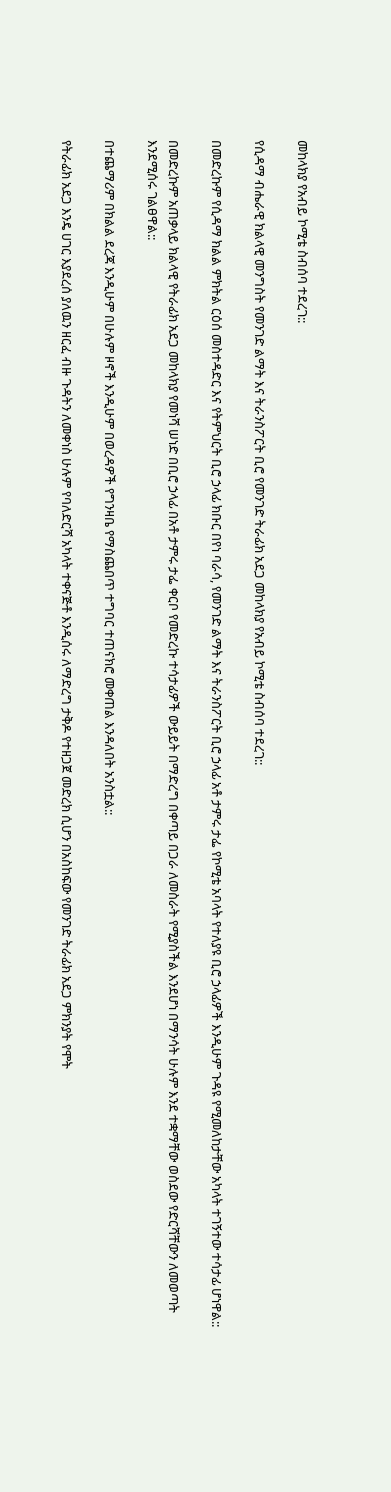መከላክያ የአብይ ኮሚቴ ስብሰባ ተደረገ::

የሲዳማ ብሔራዊ ክልላዊ መንግስት የመንገድ ልማት እና ትራንስፖርት ቢሮ የመንገድ ትራፊክ አደጋ መከላክያ የአብይ ኮሚቴ ስብሰባ ተደረገ::

በመድረኩም የሲዳማ ክልል ምክትል ርዕሰ መስተዳድር እና የትምህርት ቢሮ ኃላፊ ክቡር በየነ ባራሳ, የመንገድ ልማት እና ትራንስፖርት ቢሮ ኃላፊ አቶ ታምሩ ታፌ የኮሚቴ አባላት የተለያዩ ቢሮ ኃላፊዎች እንዲሁም ጉዳዩ የሚመለከታቸው አካላት ተገኝተው ተሳታፊ ሆነዋል::

በመድረኩም አጠቃላይ ክልላዊ የትራፊክ አደጋ መከላክያ የመነሻ ሠነድ በቢሮ ኃላፊ በአቶ ታምሩ ታፌ ቀርቦ የመድረኩ ተሳታፊዎች ውይይት በማድረግ በቀጣይ በጋራ ለመስራት የሚያስችል እንደሆነ በማንሳት ሁሉም እንደ ተቋማቸው ወስደው የድርሻቸውን ለመወጣት እንደሚሰሩ ገልፀዋል::

በተጨማሪም በክልል ደረጃ እንዲሁም በሁሉም ዞኖች እንዲሁም በወረዳዎች የግንዛቤ የማስጨበጥ ተግባር ተጠናክሮ መቀጠል እንዳለበት አንስቷል::

የትራፊክ አደጋ እንዴ ሀገር እያደረሰ ያለዉን ዘርፈ ብዙ ጉዳትን ለመቀነስ ሁሉም የባለድርሻ አካላት ተቀናጅቶ እንዲሰሩ ለማድረግ ታቅዶ የተዘጋጀ መድረክ ሲሆን በአስከፍው የመንገድ ትራፊክ አደጋ ምክንያት የሞት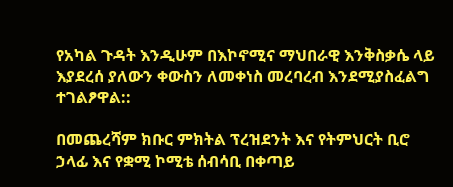የአካል ጉዳት እንዲሁም በእኮኖሚና ማህበራዊ እንቅስቃሴ ላይ እያደረሰ ያለውን ቀውስን ለመቀነስ መረባረብ እንደሚያስፈልግ ተገልፆዋል::

በመጨረሻም ክቡር ምክትል ፕረዝደንት እና የትምህርት ቢሮ ኃላፊ እና የቋሚ ኮሚቴ ሰብሳቢ በቀጣይ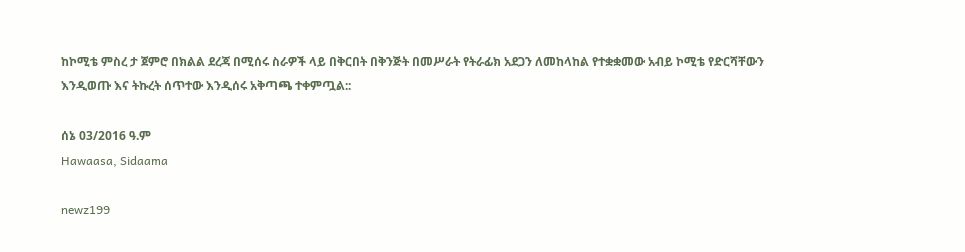ከኮሚቴ ምስረ ታ ጀምሮ በክልል ደረጃ በሚሰሩ ስራዎች ላይ በቅርበት በቅንጅት በመሥራት የትራፊክ አደጋን ለመከላከል የተቋቋመው አብይ ኮሚቴ የድርሻቸውን እንዲወጡ እና ትኩረት ሰጥተው እንዲሰሩ አቅጣጫ ተቀምጧል::

ሰኔ 03/2016 ዓ.ም
Hawaasa, Sidaama

newz199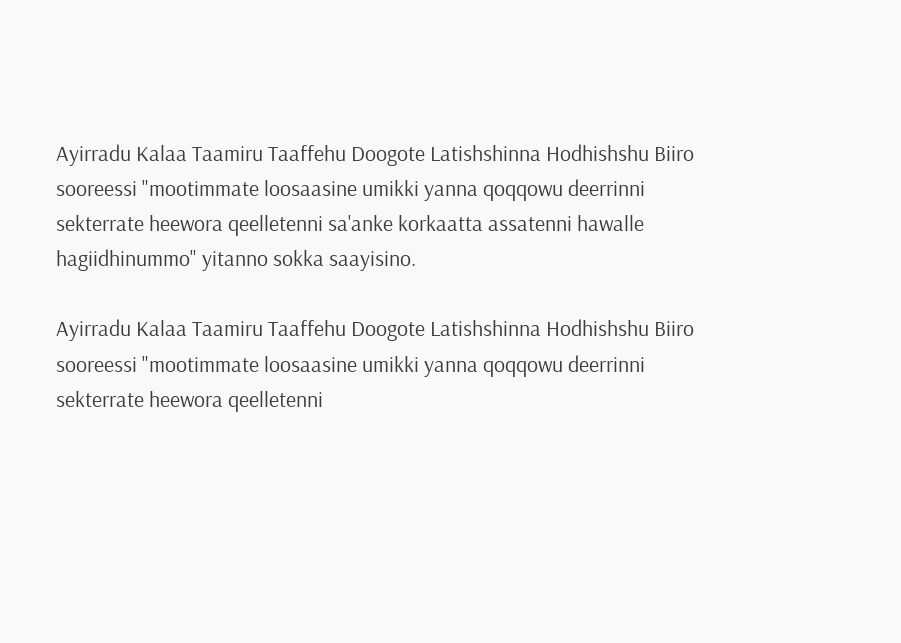Ayirradu Kalaa Taamiru Taaffehu Doogote Latishshinna Hodhishshu Biiro sooreessi "mootimmate loosaasine umikki yanna qoqqowu deerrinni sekterrate heewora qeelletenni sa'anke korkaatta assatenni hawalle hagiidhinummo" yitanno sokka saayisino.

Ayirradu Kalaa Taamiru Taaffehu Doogote Latishshinna Hodhishshu Biiro sooreessi "mootimmate loosaasine umikki yanna qoqqowu deerrinni sekterrate heewora qeelletenni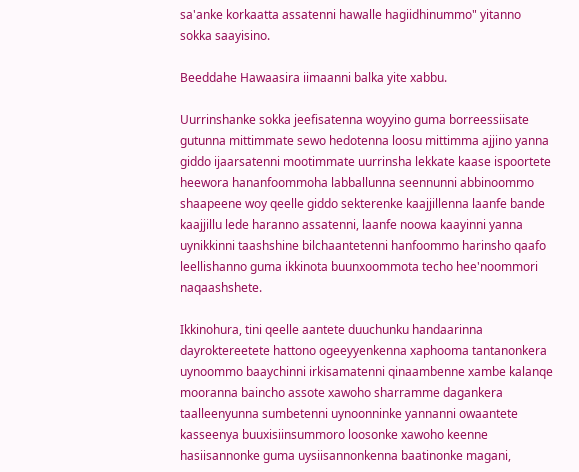sa'anke korkaatta assatenni hawalle hagiidhinummo" yitanno sokka saayisino.

Beeddahe Hawaasira iimaanni balka yite xabbu.

Uurrinshanke sokka jeefisatenna woyyino guma borreessiisate gutunna mittimmate sewo hedotenna loosu mittimma ajjino yanna giddo ijaarsatenni mootimmate uurrinsha lekkate kaase ispoortete heewora hananfoommoha labballunna seennunni abbinoommo shaapeene woy qeelle giddo sekterenke kaajjillenna laanfe bande kaajjillu lede haranno assatenni, laanfe noowa kaayinni yanna uynikkinni taashshine bilchaantetenni hanfoommo harinsho qaafo leellishanno guma ikkinota buunxoommota techo hee'noommori naqaashshete.

Ikkinohura, tini qeelle aantete duuchunku handaarinna dayroktereetete hattono ogeeyyenkenna xaphooma tantanonkera uynoommo baaychinni irkisamatenni qinaambenne xambe kalanqe mooranna baincho assote xawoho sharramme dagankera taalleenyunna sumbetenni uynoonninke yannanni owaantete kasseenya buuxisiinsummoro loosonke xawoho keenne hasiisannonke guma uysiisannonkenna baatinonke magani,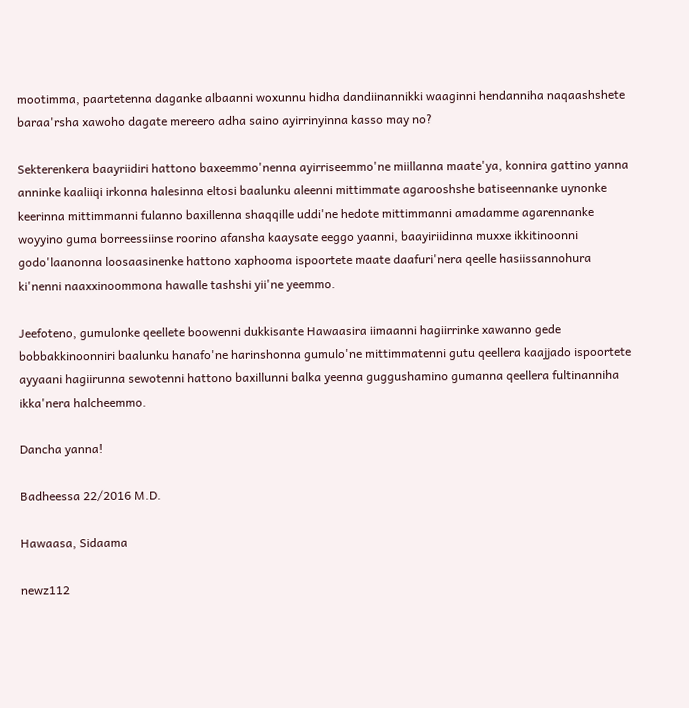mootimma, paartetenna daganke albaanni woxunnu hidha dandiinannikki waaginni hendanniha naqaashshete baraa'rsha xawoho dagate mereero adha saino ayirrinyinna kasso may no?

Sekterenkera baayriidiri hattono baxeemmo'nenna ayirriseemmo'ne miillanna maate'ya, konnira gattino yanna anninke kaaliiqi irkonna halesinna eltosi baalunku aleenni mittimmate agarooshshe batiseennanke uynonke keerinna mittimmanni fulanno baxillenna shaqqille uddi'ne hedote mittimmanni amadamme agarennanke woyyino guma borreessiinse roorino afansha kaaysate eeggo yaanni, baayiriidinna muxxe ikkitinoonni godo'laanonna loosaasinenke hattono xaphooma ispoortete maate daafuri'nera qeelle hasiissannohura ki'nenni naaxxinoommona hawalle tashshi yii'ne yeemmo.

Jeefoteno, gumulonke qeellete boowenni dukkisante Hawaasira iimaanni hagiirrinke xawanno gede bobbakkinoonniri baalunku hanafo'ne harinshonna gumulo'ne mittimmatenni gutu qeellera kaajjado ispoortete ayyaani hagiirunna sewotenni hattono baxillunni balka yeenna guggushamino gumanna qeellera fultinanniha ikka'nera halcheemmo.

Dancha yanna!

Badheessa 22/2016 M.D.

Hawaasa, Sidaama

newz112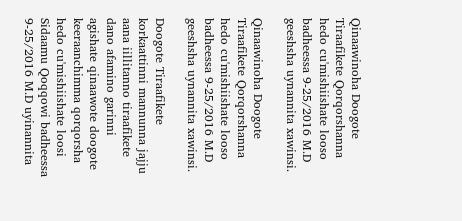Qinaawinoha Doogote Tiraafikete Qorqorshanna hedo cu'mishiishate looso badheessa 9-25/2016 M.D geeshsha uynannita xawinsi.

Qinaawinoha Doogote Tiraafikete Qorqorshanna hedo cu'mishiishate looso badheessa 9-25/2016 M.D geeshsha uynannita xawinsi.

Doogote Tiraafikete korkaattinni mannunna jajju aana iillitanno tiraafikete dano afamino garinni agishate qinaawote doogote keeraanchimma qorqorsha hedo cu'mishiishate loosi Sidaamu Qoqqowi badheessa 9-25/2016 M.D uyinannita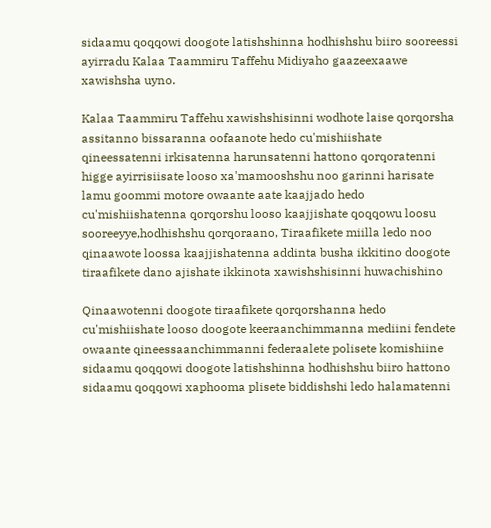sidaamu qoqqowi doogote latishshinna hodhishshu biiro sooreessi ayirradu Kalaa Taammiru Taffehu Midiyaho gaazeexaawe xawishsha uyno.

Kalaa Taammiru Taffehu xawishshisinni wodhote laise qorqorsha assitanno bissaranna oofaanote hedo cu'mishiishate qineessatenni irkisatenna harunsatenni hattono qorqoratenni higge ayirrisiisate looso xa'mamooshshu noo garinni harisate lamu goommi motore owaante aate kaajjado hedo cu'mishiishatenna qorqorshu looso kaajjishate qoqqowu loosu sooreeyye,hodhishshu qorqoraano, Tiraafikete miilla ledo noo qinaawote loossa kaajjishatenna addinta busha ikkitino doogote tiraafikete dano ajishate ikkinota xawishshisinni huwachishino

Qinaawotenni doogote tiraafikete qorqorshanna hedo cu'mishiishate looso doogote keeraanchimmanna mediini fendete owaante qineessaanchimmanni federaalete polisete komishiine sidaamu qoqqowi doogote latishshinna hodhishshu biiro hattono sidaamu qoqqowi xaphooma plisete biddishshi ledo halamatenni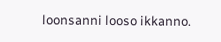loonsanni looso ikkanno.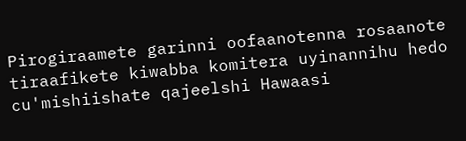Pirogiraamete garinni oofaanotenna rosaanote tiraafikete kiwabba komitera uyinannihu hedo cu'mishiishate qajeelshi Hawaasi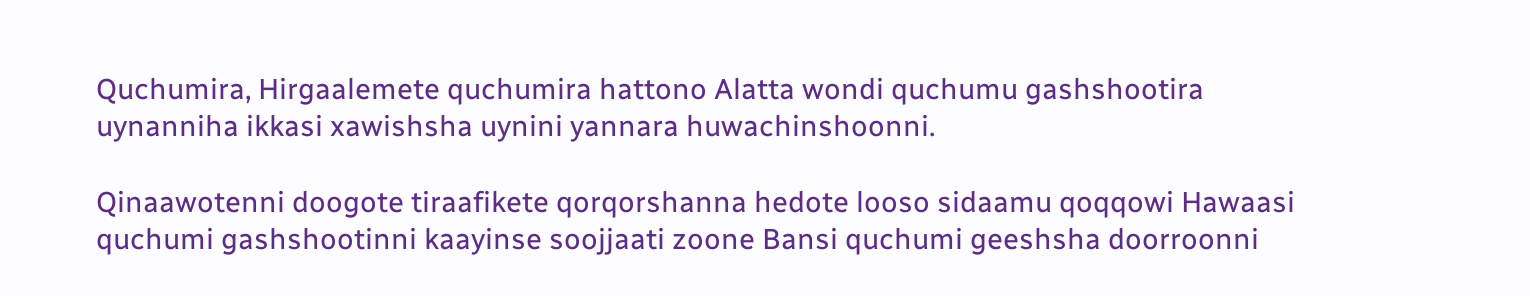Quchumira, Hirgaalemete quchumira hattono Alatta wondi quchumu gashshootira uynanniha ikkasi xawishsha uynini yannara huwachinshoonni.

Qinaawotenni doogote tiraafikete qorqorshanna hedote looso sidaamu qoqqowi Hawaasi quchumi gashshootinni kaayinse soojjaati zoone Bansi quchumi geeshsha doorroonni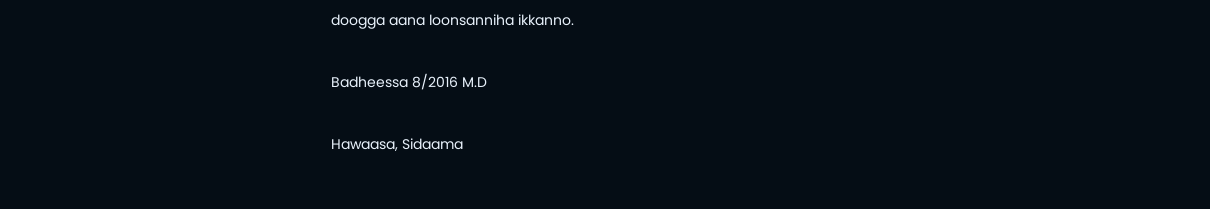doogga aana loonsanniha ikkanno.

Badheessa 8/2016 M.D

Hawaasa, Sidaama